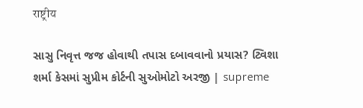राष्ट्रीय

સાસુ નિવૃત્ત જજ હોવાથી તપાસ દબાવવાનો પ્રયાસ? ટ્વિશા શર્મા કેસમાં સુપ્રીમ કોર્ટની સુઓમોટો અરજી | supreme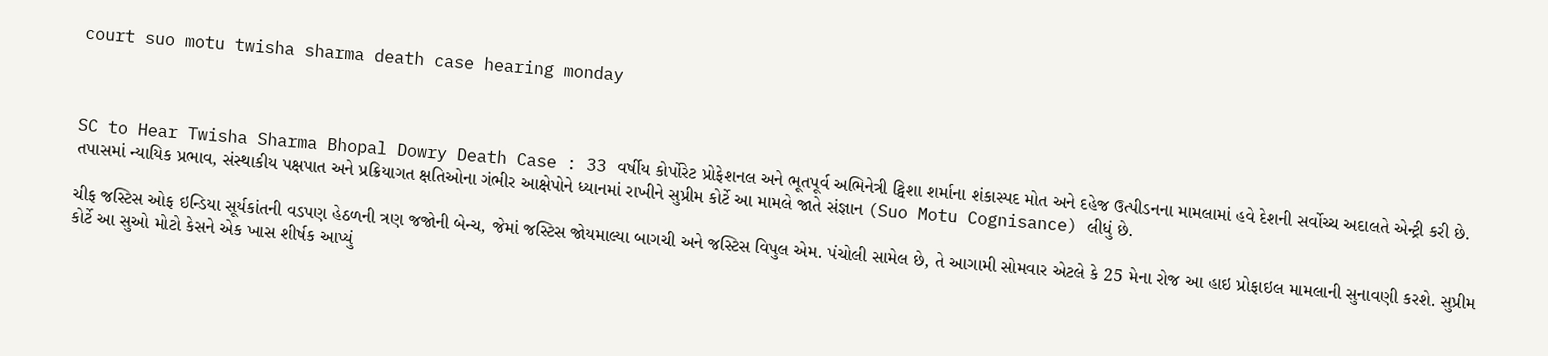court suo motu twisha sharma death case hearing monday



SC to Hear Twisha Sharma Bhopal Dowry Death Case : 33 વર્ષીય કોર્પોરેટ પ્રોફેશનલ અને ભૂતપૂર્વ અભિનેત્રી ટ્વિશા શર્માના શંકાસ્પદ મોત અને દહેજ ઉત્પીડનના મામલામાં હવે દેશની સર્વોચ્ચ અદાલતે એન્ટ્રી કરી છે. તપાસમાં ન્યાયિક પ્રભાવ, સંસ્થાકીય પક્ષપાત અને પ્રક્રિયાગત ક્ષતિઓના ગંભીર આક્ષેપોને ધ્યાનમાં રાખીને સુપ્રીમ કોર્ટે આ મામલે જાતે સંજ્ઞાન (Suo Motu Cognisance) લીધું છે.

ચીફ જસ્ટિસ ઓફ ઇન્ડિયા સૂર્યકાંતની વડપણ હેઠળની ત્રણ જજોની બેન્ચ, જેમાં જસ્ટિસ જોયમાલ્યા બાગચી અને જસ્ટિસ વિપુલ એમ. પંચોલી સામેલ છે, તે આગામી સોમવાર એટલે કે 25 મેના રોજ આ હાઇ પ્રોફાઇલ મામલાની સુનાવણી કરશે. સુપ્રીમ કોર્ટે આ સુઓ મોટો કેસને એક ખાસ શીર્ષક આપ્યું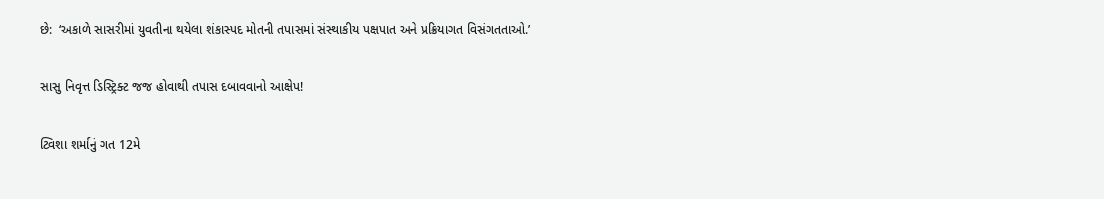છે:  ‘અકાળે સાસરીમાં યુવતીના થયેલા શંકાસ્પદ મોતની તપાસમાં સંસ્થાકીય પક્ષપાત અને પ્રક્રિયાગત વિસંગતતાઓ.’

સાસુ નિવૃત્ત ડિસ્ટ્રિક્ટ જજ હોવાથી તપાસ દબાવવાનો આક્ષેપ!

ટ્વિશા શર્માનું ગત 12મે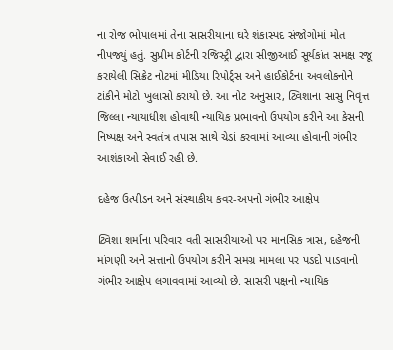ના રોજ ભોપાલમાં તેના સાસરીયાના ઘરે શંકાસ્પદ સંજોગોમાં મોત નીપજ્યું હતું. સુપ્રીમ કોર્ટની રજિસ્ટ્રી દ્વારા સીજીઆઈ સૂર્યકાંત સમક્ષ રજૂ કરાયેલી સિક્રેટ નોટમાં મીડિયા રિપોર્ટ્સ અને હાઈકોર્ટના અવલોકનોને ટાંકીને મોટો ખુલાસો કરાયો છે. આ નોટ અનુસાર, ટ્વિશાના સાસુ નિવૃત્ત જિલ્લા ન્યાયાધીશ હોવાથી ન્યાયિક પ્રભાવનો ઉપયોગ કરીને આ કેસની નિષ્પક્ષ અને સ્વતંત્ર તપાસ સાથે ચેડાં કરવામાં આવ્યા હોવાની ગંભીર આશંકાઓ સેવાઈ રહી છે.

દહેજ ઉત્પીડન અને સંસ્થાકીય કવર-અપનો ગંભીર આક્ષેપ

ટ્વિશા શર્માના પરિવાર વતી સાસરીયાઓ પર માનસિક ત્રાસ, દહેજની માંગણી અને સત્તાનો ઉપયોગ કરીને સમગ્ર મામલા પર પડદો પાડવાનો ગંભીર આક્ષેપ લગાવવામાં આવ્યો છે. સાસરી પક્ષનો ન્યાયિક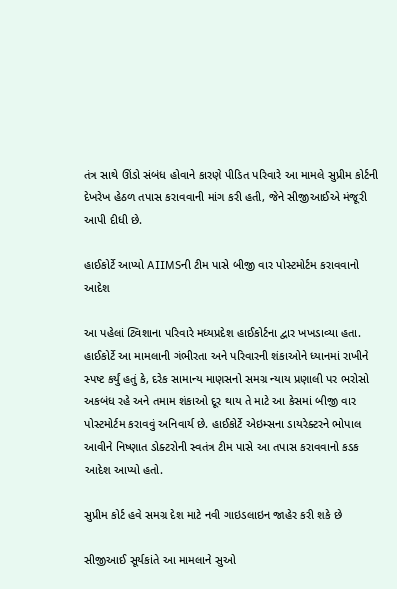તંત્ર સાથે ઊંડો સંબંધ હોવાને કારણે પીડિત પરિવારે આ મામલે સુપ્રીમ કોર્ટની દેખરેખ હેઠળ તપાસ કરાવવાની માંગ કરી હતી, જેને સીજીઆઈએ મંજૂરી આપી દીધી છે.

હાઈકોર્ટે આપ્યો AIIMSની ટીમ પાસે બીજી વાર પોસ્ટમોર્ટમ કરાવવાનો આદેશ

આ પહેલાં ટ્વિશાના પરિવારે મધ્યપ્રદેશ હાઈકોર્ટના દ્વાર ખખડાવ્યા હતા. હાઈકોર્ટે આ મામલાની ગંભીરતા અને પરિવારની શંકાઓને ધ્યાનમાં રાખીને સ્પષ્ટ કર્યું હતું કે, દરેક સામાન્ય માણસનો સમગ્ર ન્યાય પ્રણાલી પર ભરોસો અકબંધ રહે અને તમામ શંકાઓ દૂર થાય તે માટે આ કેસમાં બીજી વાર પોસ્ટમોર્ટમ કરાવવું અનિવાર્ય છે. હાઈકોર્ટે એઇમ્સના ડાયરેક્ટરને ભોપાલ આવીને નિષ્ણાત ડોક્ટરોની સ્વતંત્ર ટીમ પાસે આ તપાસ કરાવવાનો કડક આદેશ આપ્યો હતો.

સુપ્રીમ કોર્ટ હવે સમગ્ર દેશ માટે નવી ગાઇડલાઇન જાહેર કરી શકે છે

સીજીઆઈ સૂર્યકાંતે આ મામલાને સુઓ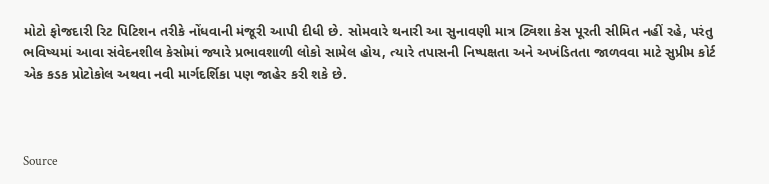મોટો ફોજદારી રિટ પિટિશન તરીકે નોંધવાની મંજૂરી આપી દીધી છે. સોમવારે થનારી આ સુનાવણી માત્ર ટ્વિશા કેસ પૂરતી સીમિત નહીં રહે, પરંતુ ભવિષ્યમાં આવા સંવેદનશીલ કેસોમાં જ્યારે પ્રભાવશાળી લોકો સામેલ હોય, ત્યારે તપાસની નિષ્પક્ષતા અને અખંડિતતા જાળવવા માટે સુપ્રીમ કોર્ટ એક કડક પ્રોટોકોલ અથવા નવી માર્ગદર્શિકા પણ જાહેર કરી શકે છે.



Source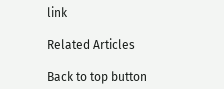link

Related Articles

Back to top button